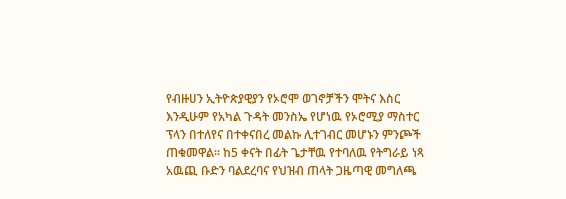የብዙሀን ኢትዮጵያዊያን የኦሮሞ ወገኖቻችን ሞትና እስር እንዲሁም የአካል ጉዳት መንስኤ የሆነዉ የኦሮሚያ ማስተር ፕላን በተለየና በተቀናበረ መልኩ ሊተገብር መሆኑን ምንጮች ጠቁመዋል። ከ5 ቀናት በፊት ጌታቸዉ የተባለዉ የትግራይ ነጻ አዉጪ ቡድን ባልደረባና የህዝብ ጠላት ጋዜጣዊ መግለጫ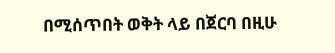በሚሰጥበት ወቅት ላይ በጀርባ በዚሁ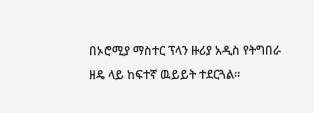በኦሮሚያ ማስተር ፕላን ዙሪያ አዲስ የትግበራ ዘዴ ላይ ከፍተኛ ዉይይት ተደርጓል።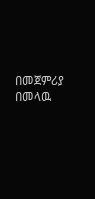በመጀምሪያ በመላዉ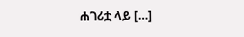ሐገሪቷ ላይ […]